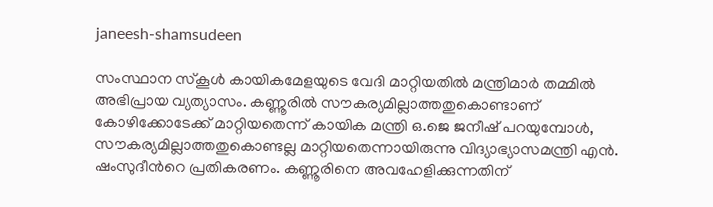janeesh-shamsudeen

സംസ്ഥാന സ്കൂള്‍ കായികമേളയുടെ വേദി മാറ്റിയതില്‍ മന്ത്രിമാര്‍ തമ്മില്‍ അഭിപ്രായ വ്യത്യാസം. കണ്ണൂരില്‍ സൗകര്യമില്ലാത്തതുകൊണ്ടാണ് കോഴിക്കോടേക്ക് മാറ്റിയതെന്ന് കായിക മന്ത്രി ഒ.ജെ ജനീഷ് പറയുമ്പോള്‍, സൗകര്യമില്ലാത്തതുകൊണ്ടല്ല മാറ്റിയതെന്നായിരുന്നു വിദ്യാഭ്യാസമന്ത്രി എന്‍. ഷംസുദീന്‍റെ പ്രതികരണം. കണ്ണൂരിനെ അവഹേളിക്കുന്നതിന്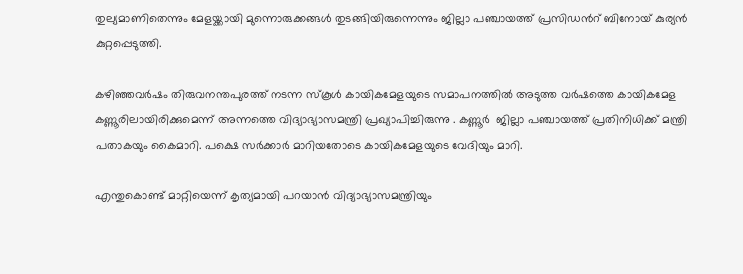തുല്യമാണിതെന്നും മേളയ്ക്കായി മുന്നൊരുക്കങ്ങള്‍ തുടങ്ങിയിരുന്നെന്നും ജില്ലാ പഞ്ചായത്ത് പ്രസിഡന്‍റ് ബിനോയ് കുര്യന്‍ കുറ്റപ്പെടുത്തി.

കഴിഞ്ഞവര്‍ഷം തിരുവനന്തപുരത്ത് നടന്ന സ്കൂള്‍ കായികമേളയുടെ സമാപനത്തില്‍ അടുത്ത വര്‍ഷത്തെ കായികമേള കണ്ണൂരിലായിരിക്കുമെന്ന് അന്നത്തെ വിദ്യാഭ്യാസമന്ത്രി പ്രഖ്യാപിച്ചിരുന്നു . കണ്ണൂര്‍  ജില്ലാ പഞ്ചായത്ത് പ്രതിനിധിക്ക് മന്ത്രി പതാകയും കൈമാറി. പക്ഷെ സര്‍ക്കാര്‍ മാറിയതോടെ കായികമേളയുടെ വേദിയും മാറി.

എന്തുകൊണ്ട് മാറ്റിയെന്ന് കൃത്യമായി പറയാന്‍ വിദ്യാഭ്യാസമന്ത്രിയും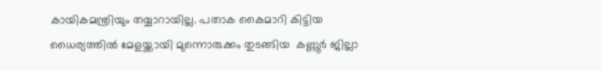കായികമന്ത്രിയും തയ്യാറായില്ല. പതാക കൈമാറി കിട്ടിയ ധൈര്യത്തില്‍ മേളയ്ക്കായി മുന്നൊരുക്കം തുടങ്ങിയ  കണ്ണൂര്‍ ജില്ലാ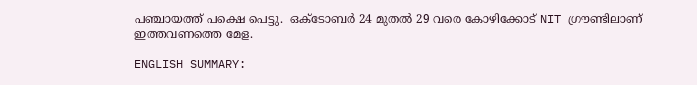പഞ്ചായത്ത് പക്ഷെ പെട്ടു.  ഒക്ടോബര്‍ 24 മുതല്‍ 29 വരെ കോഴിക്കോട് NIT ഗ്രൗണ്ടിലാണ് ഇത്തവണത്തെ മേള.

ENGLISH SUMMARY: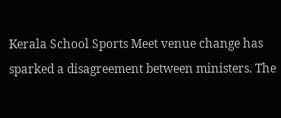Kerala School Sports Meet venue change has sparked a disagreement between ministers. The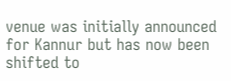venue was initially announced for Kannur but has now been shifted to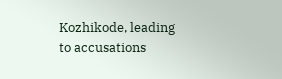Kozhikode, leading to accusations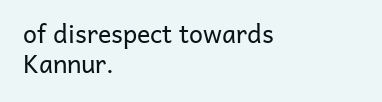of disrespect towards Kannur.